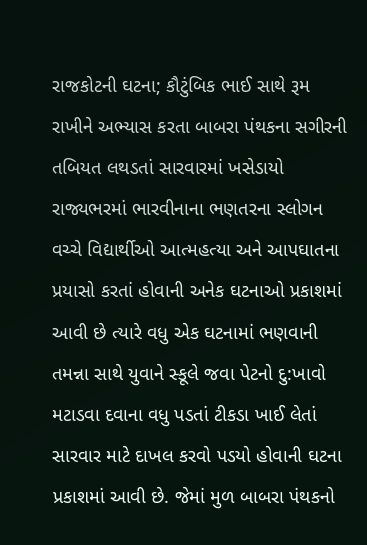રાજકોટની ઘટના; કૌટુંબિક ભાઈ સાથે રૂમ રાખીને અભ્યાસ કરતા બાબરા પંથકના સગીરની તબિયત લથડતાં સારવારમાં ખસેડાયો
રાજ્યભરમાં ભારવીનાના ભણતરના સ્લોગન વચ્ચે વિદ્યાર્થીઓ આત્મહત્યા અને આપઘાતના પ્રયાસો કરતાં હોવાની અનેક ઘટનાઓ પ્રકાશમાં આવી છે ત્યારે વધુ એક ઘટનામાં ભણવાની તમન્ના સાથે યુવાને સ્કૂલે જવા પેટનો દુ:ખાવો મટાડવા દવાના વધુ પડતાં ટીકડા ખાઈ લેતાં સારવાર માટે દાખલ કરવો પડયો હોવાની ઘટના પ્રકાશમાં આવી છે. જેમાં મુળ બાબરા પંથકનો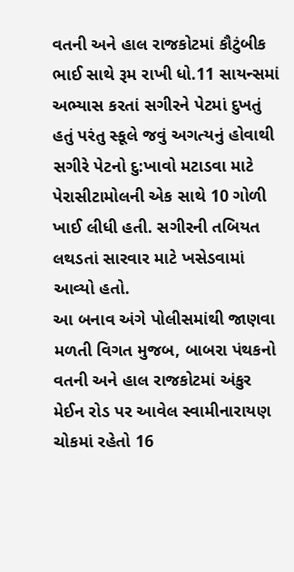વતની અને હાલ રાજકોટમાં કૌટુંબીક ભાઈ સાથે રૂમ રાખી ધો.11 સાયન્સમાં અભ્યાસ કરતાં સગીરને પેટમાં દુખતું હતું પરંતુ સ્કૂલે જવું અગત્યનું હોવાથી સગીરે પેટનો દુ:ખાવો મટાડવા માટે પેરાસીટામોલની એક સાથે 10 ગોળી ખાઈ લીધી હતી. સગીરની તબિયત લથડતાં સારવાર માટે ખસેડવામાં આવ્યો હતો.
આ બનાવ અંગે પોલીસમાંથી જાણવા મળતી વિગત મુજબ, બાબરા પંથકનો વતની અને હાલ રાજકોટમાં અંકુર મેઈન રોડ પર આવેલ સ્વામીનારાયણ ચોકમાં રહેતો 16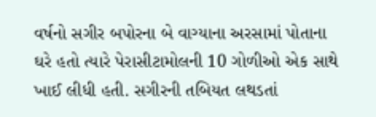વર્ષનો સગીર બપોરના બે વાગ્યાના અરસામાં પોતાના ઘરે હતો ત્યારે પેરાસીટામોલની 10 ગોળીઓ એક સાથે ખાઈ લીધી હતી. સગીરની તબિયત લથડતાં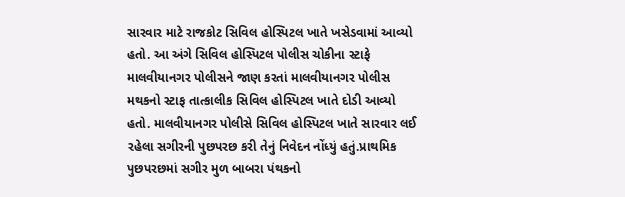સારવાર માટે રાજકોટ સિવિલ હોસ્પિટલ ખાતે ખસેડવામાં આવ્યો હતો. આ અંગે સિવિલ હોસ્પિટલ પોલીસ ચોકીના સ્ટાફે માલવીયાનગર પોલીસને જાણ કરતાં માલવીયાનગર પોલીસ મથકનો સ્ટાફ તાત્કાલીક સિવિલ હોસ્પિટલ ખાતે દોડી આવ્યો હતો. માલવીયાનગર પોલીસે સિવિલ હોસ્પિટલ ખાતે સારવાર લઈ રહેલા સગીરની પુછપરછ કરી તેનું નિવેદન નોંધ્યું હતું.પ્રાથમિક પુછપરછમાં સગીર મુળ બાબરા પંથકનો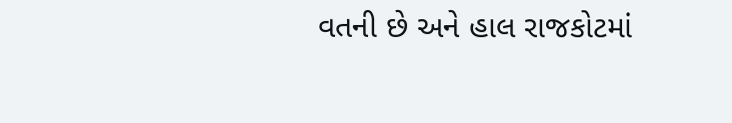વતની છે અને હાલ રાજકોટમાં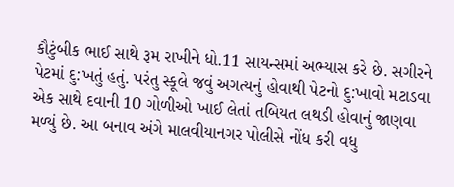કૌટુંબીક ભાઈ સાથે રૂમ રાખીને ધો.11 સાયન્સમાં અભ્યાસ કરે છે. સગીરને પેટમાં દુ:ખતું હતું. પરંતુ સ્કૂલે જવું અગત્યનું હોવાથી પેટનો દુ:ખાવો મટાડવા એક સાથે દવાની 10 ગોળીઓ ખાઈ લેતાં તબિયત લથડી હોવાનું જાણવા મળ્યું છે. આ બનાવ અંગે માલવીયાનગર પોલીસે નોંધ કરી વધુ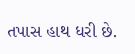તપાસ હાથ ધરી છે.